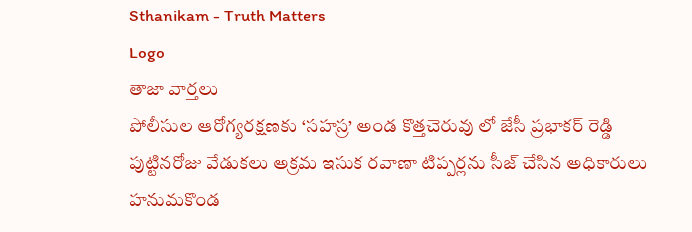Sthanikam - Truth Matters
Logo
తాజా వార్తలు
పోలీసుల ఆరోగ్యరక్షణకు ‘సహస్ర’ అండ కొత్తచెరువు లో జేసీ ప్రభాకర్ రెడ్డి పుట్టినరోజు వేడుకలు అక్రమ ఇసుక రవాణా టిప్పర్లను సీజ్ చేసిన అధికారులు హనుమకొండ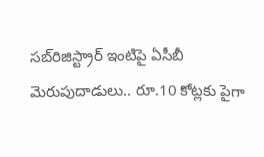సబ్‌రిజిస్ట్రార్ ఇంటిపై ఏసీబీ మెరుపుదాడులు.. రూ.10 కోట్లకు పైగా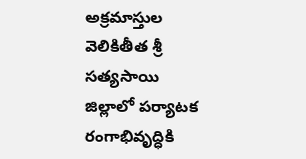అక్రమాస్తుల వెలికితీత శ్రీ సత్యసాయి జిల్లాలో పర్యాటక రంగాభివృద్ధికి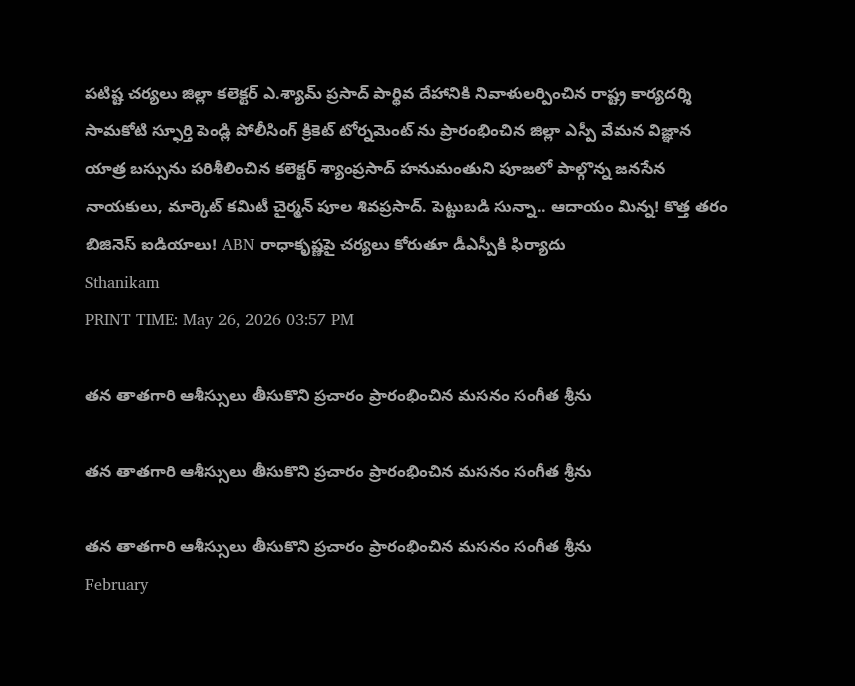పటిష్ట చర్యలు జిల్లా కలెక్టర్ ఎ.శ్యామ్ ప్రసాద్ పార్థివ దేహానికి నివాళులర్పించిన రాష్ట్ర కార్యదర్శి సామకోటి స్ఫూర్తి పెండ్లి పోలీసింగ్ క్రికెట్ టోర్నమెంట్ ను ప్రారంభించిన జిల్లా ఎస్పీ వేమన విజ్ఞాన యాత్ర బస్సును పరిశీలించిన కలెక్టర్ శ్యాంప్రసాద్ హనుమంతుని పూజలో పాల్గొన్న జనసేన నాయకులు, మార్కెట్ కమిటీ చైర్మన్ పూల శివప్రసాద్. పెట్టుబడి సున్నా.. ఆదాయం మిన్న! కొత్త తరం బిజినెస్ ఐడియాలు! ABN రాధాకృష్ణపై చర్యలు కోరుతూ డీఎస్పీకి ఫిర్యాదు
Sthanikam
PRINT TIME: May 26, 2026 03:57 PM

తన తాతగారి ఆశీస్సులు తీసుకొని ప్రచారం ప్రారంభించిన మసనం సంగీత శ్రీను

తన తాతగారి ఆశీస్సులు తీసుకొని ప్రచారం ప్రారంభించిన మసనం సంగీత శ్రీను

తన తాతగారి ఆశీస్సులు తీసుకొని ప్రచారం ప్రారంభించిన మసనం సంగీత శ్రీను
February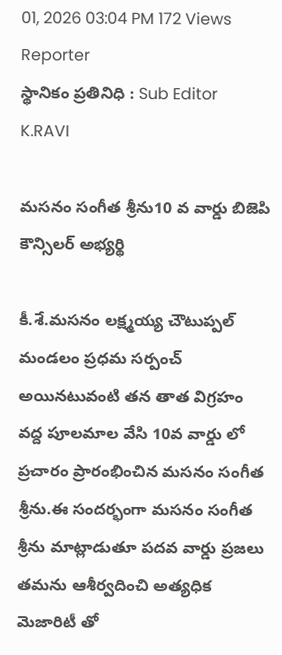01, 2026 03:04 PM 172 Views
Reporter
స్థానికం ప్రతినిధి : Sub Editor
K.RAVI

మసనం సంగీత శ్రీను10 వ వార్డు బిజెపి కౌన్సిలర్ అభ్యర్థి

కీ.శే.మసనం లక్ష్మయ్య చౌటుప్పల్ మండలం ప్రధమ సర్పంచ్ అయినటువంటి తన తాత విగ్రహం వద్ద పూలమాల వేసి 10వ వార్డు లో ప్రచారం ప్రారంభించిన మసనం సంగీత శ్రీను.ఈ సందర్భంగా మసనం సంగీత శ్రీను మాట్లాడుతూ పదవ వార్డు ప్రజలు తమను ఆశీర్వదించి అత్యధిక మెజారిటీ తో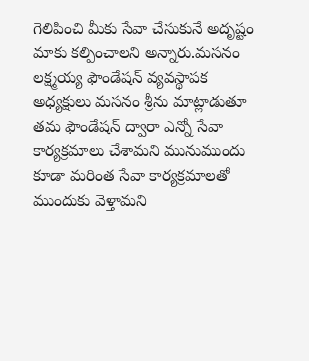గెలిపించి మీకు సేవా చేసుకునే అదృష్టం మాకు కల్పించాలని అన్నారు.మసనం లక్ష్మయ్య ఫౌండేషన్ వ్యవస్థాపక అధ్యక్షులు మసనం శ్రీను మాట్లాడుతూ తమ ఫౌండేషన్ ద్వారా ఎన్నో సేవా కార్యక్రమాలు చేశామని మునుముందు కూడా మరింత సేవా కార్యక్రమాలతో ముందుకు వెళ్తామని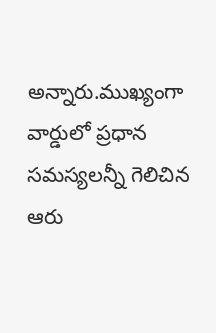అన్నారు.ముఖ్యంగా వార్డులో ప్రధాన సమస్యలన్నీ గెలిచిన ఆరు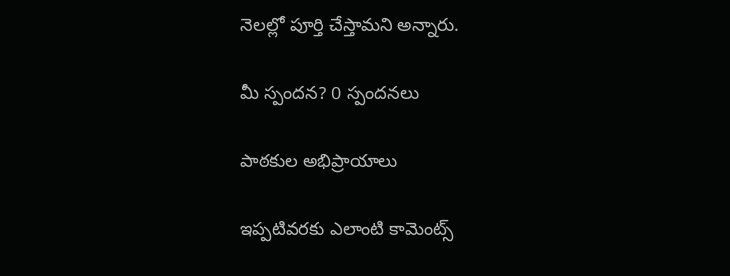నెలల్లో పూర్తి చేస్తామని అన్నారు.

మీ స్పందన? 0 స్పందనలు

పాఠకుల అభిప్రాయాలు

ఇప్పటివరకు ఎలాంటి కామెంట్స్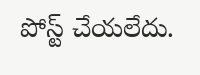పోస్ట్ చేయలేదు.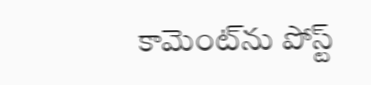కామెంట్‌ను పోస్ట్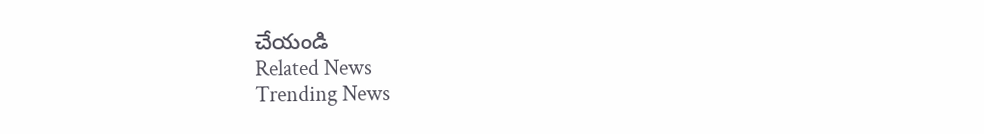చేయండి
Related News
Trending News